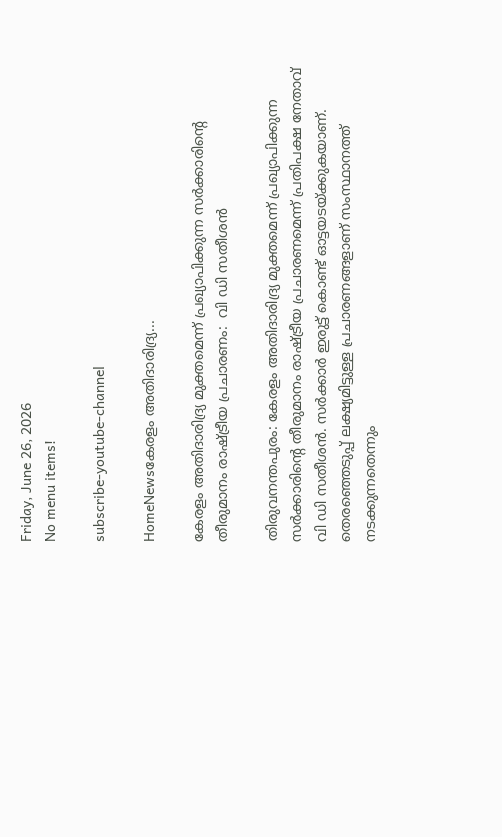Friday, June 26, 2026
No menu items!

subscribe-youtube-channel

HomeNewsകേരളം അതിദാരിദ്ര്യ...

കേരളം അതിദാരിദ്ര്യ മുക്തമെന്ന് പ്രഖ്യാപിക്കുന്ന സര്‍ക്കാരിന്റെ തീരുമാനം രാഷ്ട്രീയ പ്രചാരണം:  വി ഡി സതീശൻ

തിരുവനന്തപുരം: കേരളം അതിദാരിദ്ര്യ മുക്തമെന്ന് പ്രഖ്യാപിക്കുന്ന സര്‍ക്കാരിന്റെ തീരുമാനം രാഷ്ട്രീയ പ്രചാരണമെന്ന് പ്രതിപക്ഷ നേതാവ് വി ഡി സതീശൻ. സര്‍ക്കാര്‍ ഇരുട്ട് കൊണ്ട് ഓട്ടയടയ്ക്കുകയാണ്. തെരഞ്ഞെടുപ്പ് ലക്ഷ്യമിട്ടുള്ള പ്രചാരണങ്ങളാണ് സംസ്ഥാനത്ത് നടക്കുന്നതെന്നും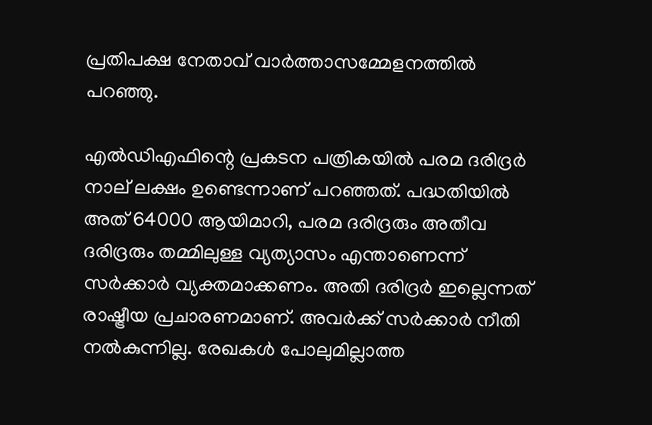പ്രതിപക്ഷ നേതാവ് വാര്‍ത്താസമ്മേളനത്തില്‍ പറഞ്ഞു.

എല്‍ഡിഎഫിന്റെ പ്രകടന പത്രികയില്‍ പരമ ദരിദ്രര്‍ നാല് ലക്ഷം ഉണ്ടെന്നാണ് പറഞ്ഞത്. പദ്ധതിയില്‍ അത് 64000 ആയിമാറി, പരമ ദരിദ്രരും അതീവ ദരിദ്രരും തമ്മിലുള്ള വ്യത്യാസം എന്താണെന്ന് സര്‍ക്കാര്‍ വ്യക്തമാക്കണം. അതി ദരിദ്രര്‍ ഇല്ലെന്നത് രാഷ്ട്രീയ പ്രചാരണമാണ്. അവര്‍ക്ക് സര്‍ക്കാര്‍ നീതി നല്‍കുന്നില്ല. രേഖകള്‍ പോലുമില്ലാത്ത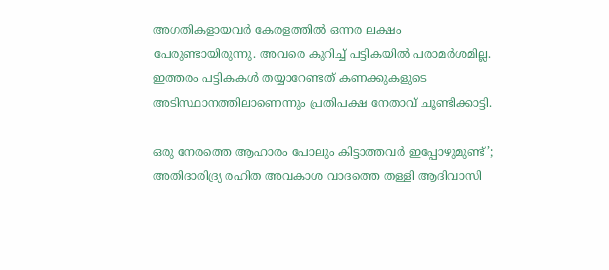അഗതികളായവര്‍ കേരളത്തില്‍ ഒന്നര ലക്ഷം പേരുണ്ടായിരുന്നു. അവരെ കുറിച്ച് പട്ടികയില്‍ പരാമര്‍ശമില്ല. ഇത്തരം പട്ടികകള്‍ തയ്യാറേണ്ടത് കണക്കുകളുടെ അടിസ്ഥാനത്തിലാണെന്നും പ്രതിപക്ഷ നേതാവ് ചൂണ്ടിക്കാട്ടി.

ഒരു നേരത്തെ ആഹാരം പോലും കിട്ടാത്തവര്‍ ഇപ്പോഴുമുണ്ട്’; അതിദാരിദ്ര്യ രഹിത അവകാശ വാദത്തെ തള്ളി ആദിവാസി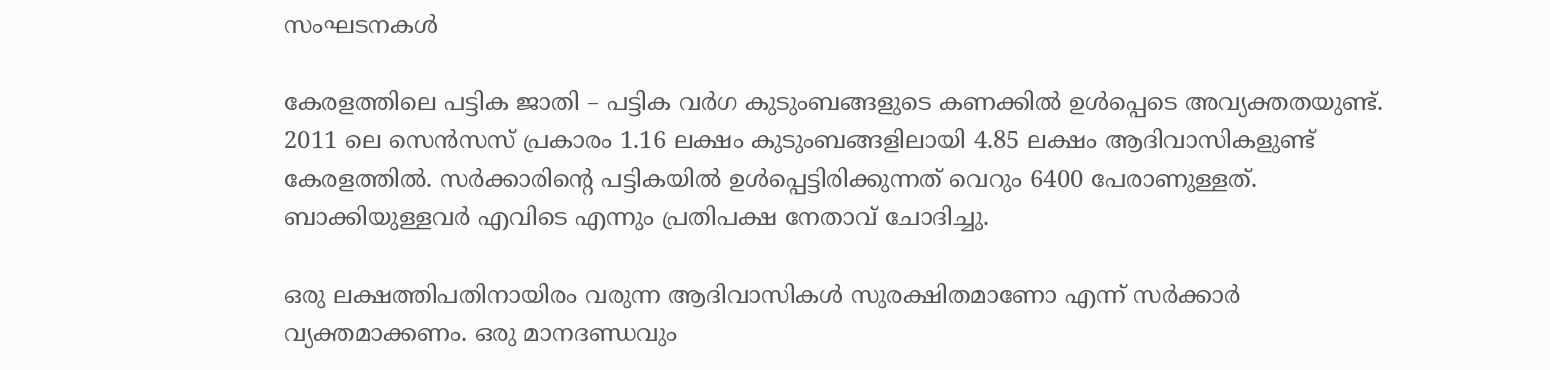സംഘടനകള്‍

കേരളത്തിലെ പട്ടിക ജാതി – പട്ടിക വര്‍ഗ കുടുംബങ്ങളുടെ കണക്കില്‍ ഉള്‍പ്പെടെ അവ്യക്തതയുണ്ട്. 2011 ലെ സെന്‍സസ് പ്രകാരം 1.16 ലക്ഷം കുടുംബങ്ങളിലായി 4.85 ലക്ഷം ആദിവാസികളുണ്ട് കേരളത്തില്‍. സര്‍ക്കാരിന്റെ പട്ടികയില്‍ ഉള്‍പ്പെട്ടിരിക്കുന്നത് വെറും 6400 പേരാണുള്ളത്. ബാക്കിയുള്ളവര്‍ എവിടെ എന്നും പ്രതിപക്ഷ നേതാവ് ചോദിച്ചു.

ഒരു ലക്ഷത്തിപതിനായിരം വരുന്ന ആദിവാസികള്‍ സുരക്ഷിതമാണോ എന്ന് സര്‍ക്കാര്‍ വ്യക്തമാക്കണം. ഒരു മാനദണ്ഡവും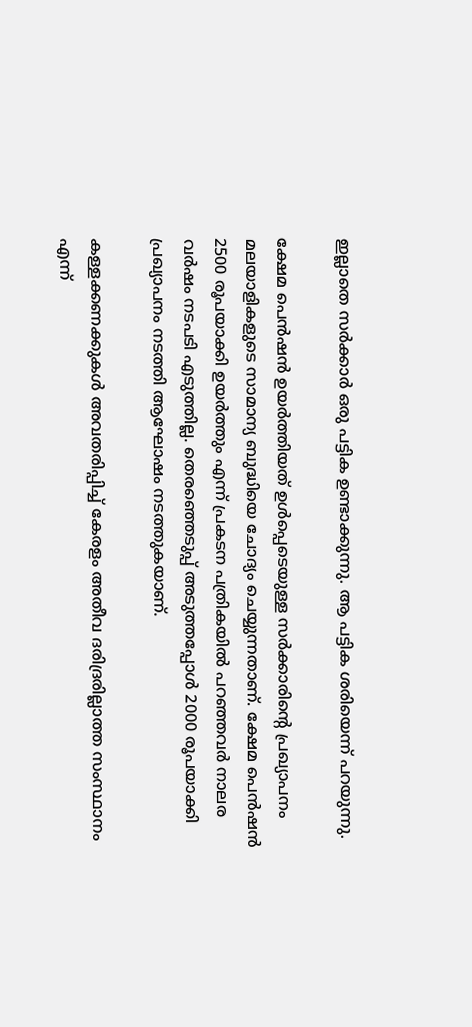ഇല്ലാതെ സര്‍ക്കാര്‍ ഒരു പട്ടിക ഉണ്ടാക്കുന്നു. ആ പട്ടിക ശരിയെന്ന് പറയുന്നു.

ക്ഷേമ പെന്‍ഷന്‍ ഉയര്‍ത്തിയത് ഉള്‍പ്പെടെയുള്ള സര്‍ക്കാരിന്റെ പ്രഖ്യാപനം മലയാളികളുടെ സാമാന്യ ബുദ്ധിയെ ചോദ്യം ചെയ്യുന്നതാണ്. ക്ഷേമ പെന്‍ഷന്‍ 2500 രൂപയാക്കി ഉയര്‍ത്തും എന്ന് പ്രകടന പത്രികയില്‍ പറഞ്ഞവര്‍ നാലര വര്‍ഷം നടപടി എടുത്തില്ല. തെരഞ്ഞെടുപ്പ് അടുത്തപ്പോള്‍ 2000 രൂപയാക്കി പ്രഖ്യാപനം നടത്തി ആഘോഷം നടത്തുകയാണ്.

കള്ളക്കണക്കുകള്‍ അവതരിപ്പിച്ച് കേരളം അതീവ ദരിദ്രരില്ലാത്ത സംസ്ഥാനം എന്ന്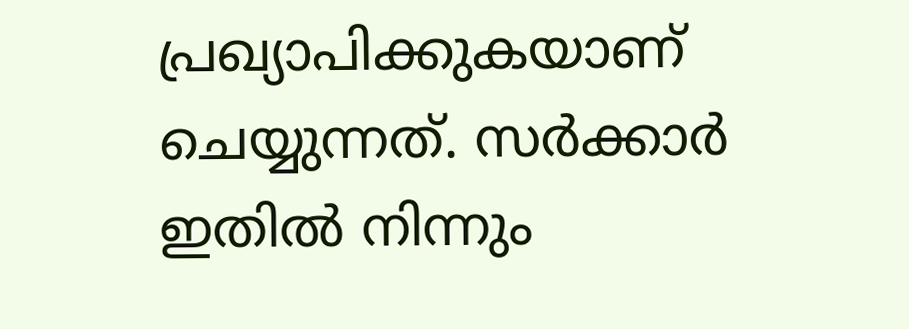പ്രഖ്യാപിക്കുകയാണ് ചെയ്യുന്നത്. സര്‍ക്കാര്‍ ഇതില്‍ നിന്നും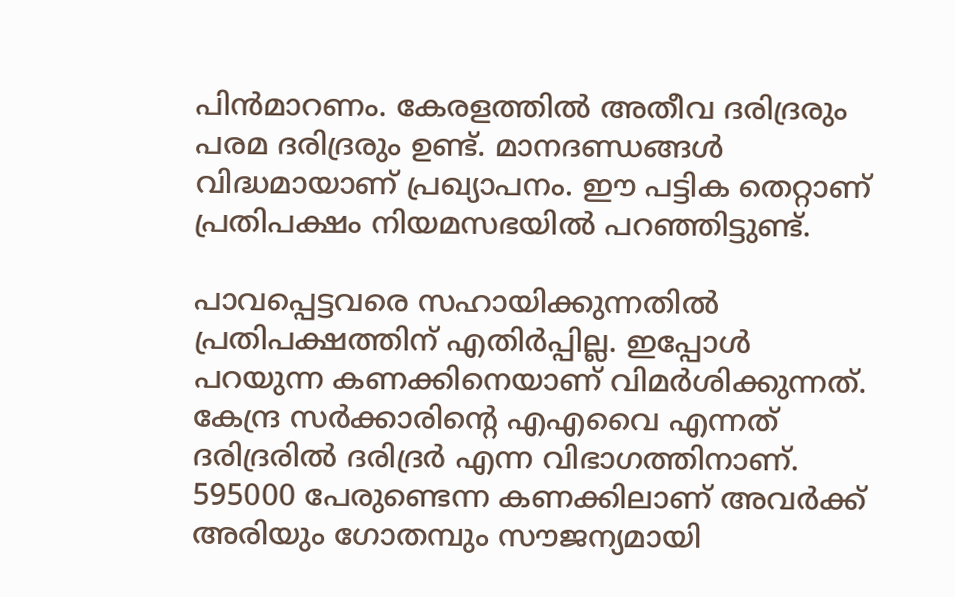പിന്‍മാറണം. കേരളത്തില്‍ അതീവ ദരിദ്രരും പരമ ദരിദ്രരും ഉണ്ട്. മാനദണ്ഡങ്ങള്‍ വിദ്ധമായാണ് പ്രഖ്യാപനം. ഈ പട്ടിക തെറ്റാണ് പ്രതിപക്ഷം നിയമസഭയില്‍ പറഞ്ഞിട്ടുണ്ട്.

പാവപ്പെട്ടവരെ സഹായിക്കുന്നതില്‍ പ്രതിപക്ഷത്തിന് എതിര്‍പ്പില്ല. ഇപ്പോള്‍ പറയുന്ന കണക്കിനെയാണ് വിമര്‍ശിക്കുന്നത്. കേന്ദ്ര സര്‍ക്കാരിന്റെ എഎവൈ എന്നത് ദരിദ്രരില്‍ ദരിദ്രര്‍ എന്ന വിഭാഗത്തിനാണ്. 595000 പേരുണ്ടെന്ന കണക്കിലാണ് അവര്‍ക്ക് അരിയും ഗോതമ്പും സൗജന്യമായി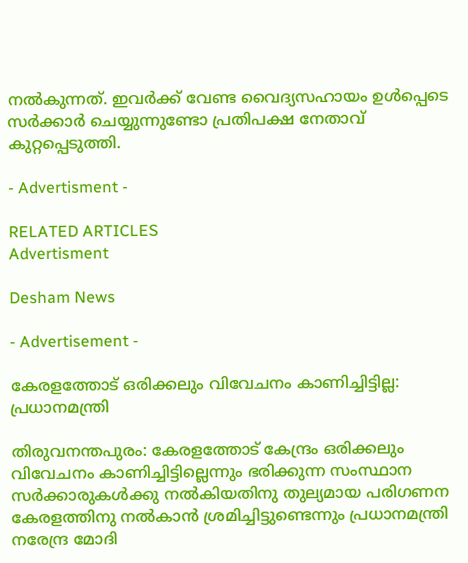നല്‍കുന്നത്. ഇവര്‍ക്ക് വേണ്ട വൈദ്യസഹായം ഉള്‍പ്പെടെ സര്‍ക്കാര്‍ ചെയ്യുന്നുണ്ടോ പ്രതിപക്ഷ നേതാവ് കുറ്റപ്പെടുത്തി.

- Advertisment -

RELATED ARTICLES
Advertisment

Desham News

- Advertisement -

കേരളത്തോട് ഒരിക്കലും വിവേചനം കാണിച്ചിട്ടില്ല: പ്രധാനമന്ത്രി

തിരുവനന്തപുരം: കേരളത്തോട് കേന്ദ്രം ഒരിക്കലും വിവേചനം കാണിച്ചിട്ടില്ലെന്നും ഭരിക്കുന്ന സംസ്ഥാന സർക്കാരുകൾക്കു നൽകിയതിനു തുല്യമായ പരിഗണന കേരളത്തിനു നൽകാൻ ശ്രമിച്ചിട്ടുണ്ടെന്നും പ്രധാനമന്ത്രി നരേന്ദ്ര മോദി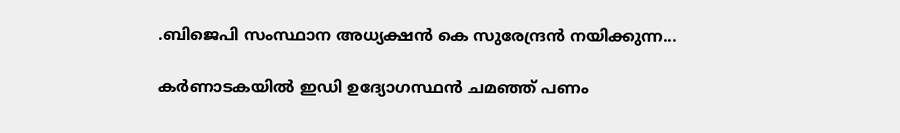.ബിജെപി സംസ്ഥാന അധ്യക്ഷന്‍ കെ സുരേന്ദ്രന്‍ നയിക്കുന്ന...

കർണാടകയിൽ ഇഡി ഉദ്യോഗസ്ഥൻ ചമഞ്ഞ് പണം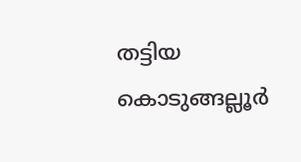തട്ടിയ കൊടുങ്ങല്ലൂർ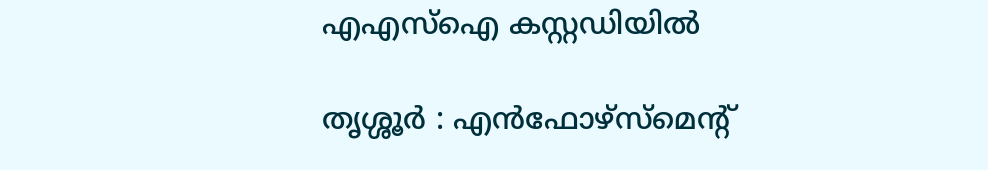എഎസ്ഐ കസ്റ്റഡിയിൽ

തൃശ്ശൂർ : എൻഫോഴ്സ്മെന്റ്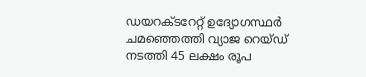ഡയറക്ടറേറ്റ് ഉദ്യോഗസ്ഥർ ചമഞ്ഞെത്തി വ്യാജ റെയ്ഡ് നടത്തി 45 ലക്ഷം രൂപ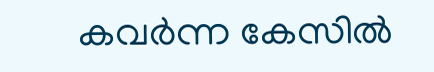കവർന്ന കേസിൽ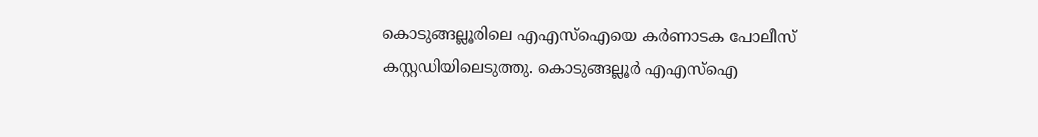കൊടുങ്ങല്ലൂരിലെ എഎസ്ഐയെ കർണാടക പോലീസ് കസ്റ്റഡിയിലെടുത്തു. കൊടുങ്ങല്ലൂർ എഎസ്ഐ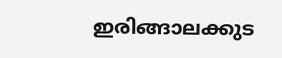ഇരിങ്ങാലക്കുട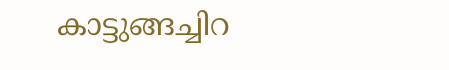കാട്ടുങ്ങച്ചിറ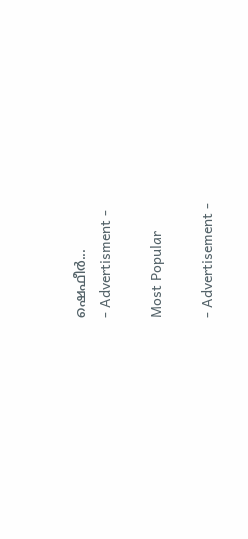ഷെഫീർ...
- Advertisment -

Most Popular

- Advertisement -